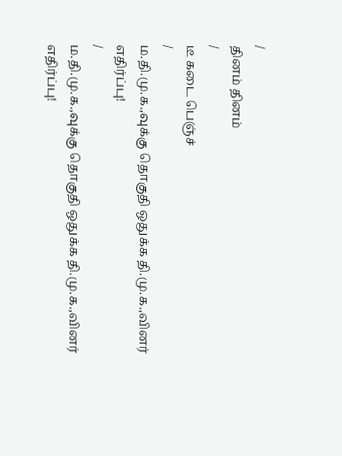/
தினம் தினம்
/
டீ கடை பெஞ்ச்
/
ம.தி.மு.க.,வுக்கு தொகுதி ஒதுக்க தி.மு.க.,வினர் எதிர்ப்பு!
/
ம.தி.மு.க.,வுக்கு தொகுதி ஒதுக்க தி.மு.க.,வினர் எதிர்ப்பு!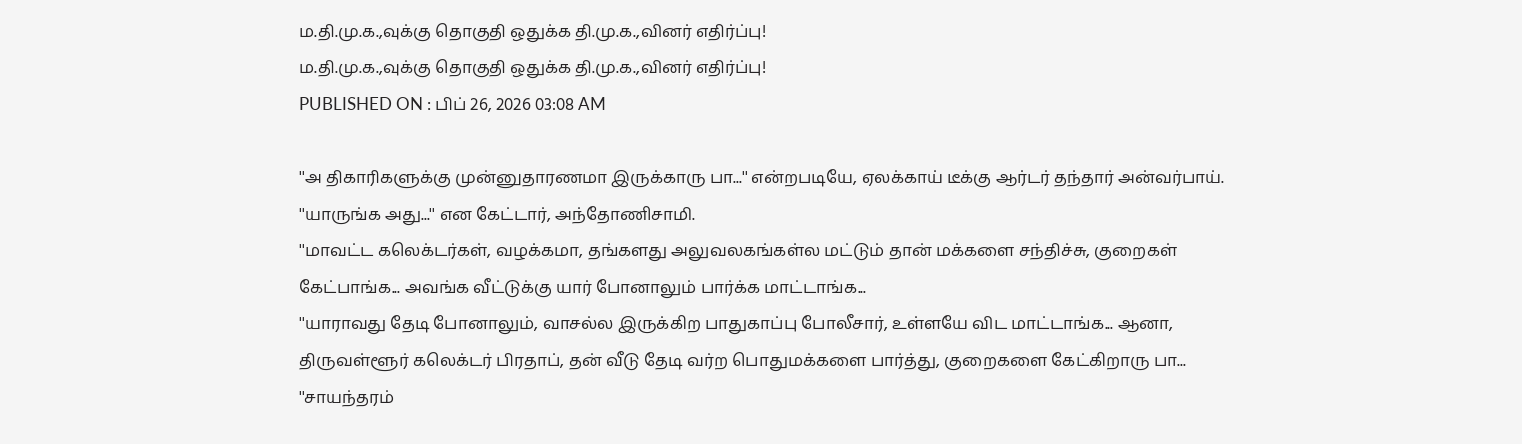ம.தி.மு.க.,வுக்கு தொகுதி ஒதுக்க தி.மு.க.,வினர் எதிர்ப்பு!
ம.தி.மு.க.,வுக்கு தொகுதி ஒதுக்க தி.மு.க.,வினர் எதிர்ப்பு!
PUBLISHED ON : பிப் 26, 2026 03:08 AM

''அ திகாரிகளுக்கு முன்னுதாரணமா இருக்காரு பா...'' என்றபடியே, ஏலக்காய் டீக்கு ஆர்டர் தந்தார் அன்வர்பாய்.
''யாருங்க அது...'' என கேட்டார், அந்தோணிசாமி.
''மாவட்ட கலெக்டர்கள், வழக்கமா, தங்களது அலுவலகங்கள்ல மட்டும் தான் மக்களை சந்திச்சு, குறைகள் கேட்பாங்க... அவங்க வீட்டுக்கு யார் போனாலும் பார்க்க மாட்டாங்க...
''யாராவது தேடி போனாலும், வாசல்ல இருக்கிற பாதுகாப்பு போலீசார், உள்ளயே விட மாட்டாங்க... ஆனா, திருவள்ளூர் கலெக்டர் பிரதாப், தன் வீடு தேடி வர்ற பொதுமக்களை பார்த்து, குறைகளை கேட்கிறாரு பா...
''சாயந்தரம்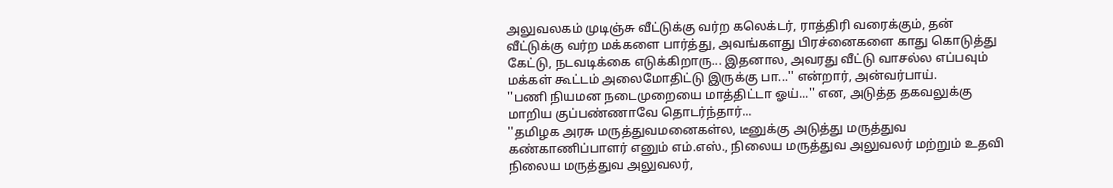அலுவலகம் முடிஞ்சு வீட்டுக்கு வர்ற கலெக்டர், ராத்திரி வரைக்கும், தன் வீட்டுக்கு வர்ற மக்களை பார்த்து, அவங்களது பிரச்னைகளை காது கொடுத்து கேட்டு, நடவடிக்கை எடுக்கிறாரு... இதனால, அவரது வீட்டு வாசல்ல எப்பவும் மக்கள் கூட்டம் அலைமோதிட்டு இருக்கு பா...'' என்றார், அன்வர்பாய்.
''பணி நியமன நடைமுறையை மாத்திட்டா ஓய்...'' என, அடுத்த தகவலுக்கு மாறிய குப்பண்ணாவே தொடர்ந்தார்...
''தமிழக அரசு மருத்துவமனைகள்ல, டீனுக்கு அடுத்து மருத்துவ கண்காணிப்பாளர் எனும் எம்.எஸ்., நிலைய மருத்துவ அலுவலர் மற்றும் உதவி நிலைய மருத்துவ அலுவலர்,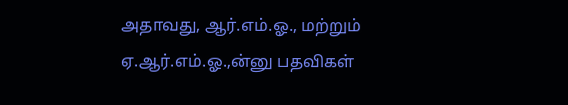அதாவது, ஆர்.எம்.ஓ., மற்றும் ஏ.ஆர்.எம்.ஓ.,ன்னு பதவிகள்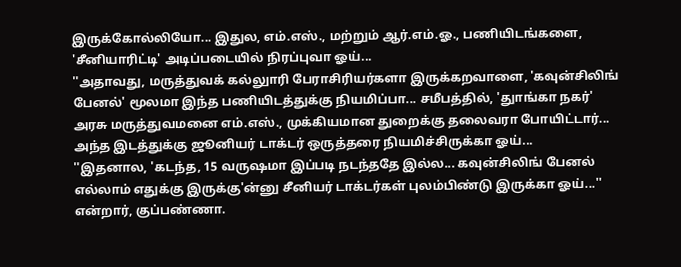இருக்கோல்லியோ... இதுல, எம்.எஸ்., மற்றும் ஆர்.எம்.ஓ., பணியிடங்களை, 'சீனியாரிட்டி' அடிப்படையில் நிரப்புவா ஓய்...
''அதாவது, மருத்துவக் கல்லுாரி பேராசிரியர்களா இருக்கறவாளை, 'கவுன்சிலிங் பேனல்' மூலமா இந்த பணியிடத்துக்கு நியமிப்பா... சமீபத்தில், 'துாங்கா நகர்' அரசு மருத்துவமனை எம்.எஸ்., முக்கியமான துறைக்கு தலைவரா போயிட்டார்... அந்த இடத்துக்கு ஜூனியர் டாக்டர் ஒருத்தரை நியமிச்சிருக்கா ஓய்...
''இதனால, 'கடந்த, 15 வருஷமா இப்படி நடந்ததே இல்ல... கவுன்சிலிங் பேனல் எல்லாம் எதுக்கு இருக்கு'ன்னு சீனியர் டாக்டர்கள் புலம்பிண்டு இருக்கா ஓய்...'' என்றார், குப்பண்ணா.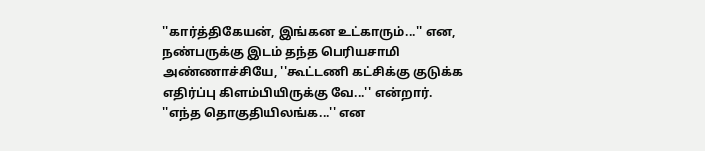''கார்த்திகேயன், இங்கன உட்காரும்...'' என, நண்பருக்கு இடம் தந்த பெரியசாமி அண்ணாச்சியே, ''கூட்டணி கட்சிக்கு குடுக்க எதிர்ப்பு கிளம்பியிருக்கு வே...'' என்றார்.
''எந்த தொகுதியிலங்க...'' என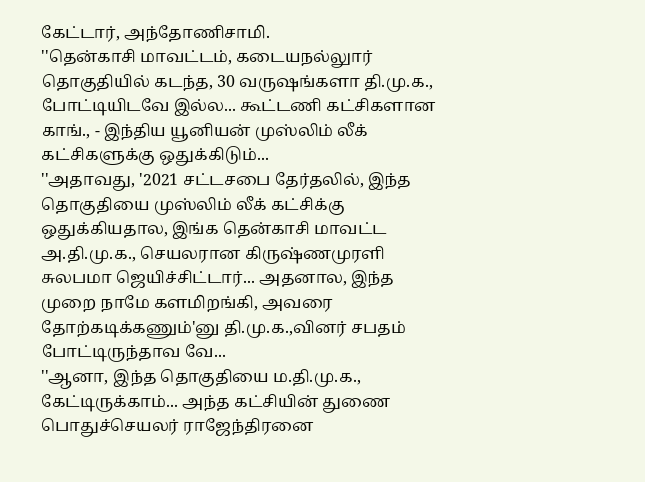கேட்டார், அந்தோணிசாமி.
''தென்காசி மாவட்டம், கடையநல்லுார் தொகுதியில் கடந்த, 30 வருஷங்களா தி.மு.க., போட்டியிடவே இல்ல... கூட்டணி கட்சிகளான காங்., - இந்திய யூனியன் முஸ்லிம் லீக் கட்சிகளுக்கு ஒதுக்கிடும்...
''அதாவது, '2021 சட்டசபை தேர்தலில், இந்த தொகுதியை முஸ்லிம் லீக் கட்சிக்கு ஒதுக்கியதால, இங்க தென்காசி மாவட்ட அ.தி.மு.க., செயலரான கிருஷ்ணமுரளி சுலபமா ஜெயிச்சிட்டார்... அதனால, இந்த முறை நாமே களமிறங்கி, அவரை தோற்கடிக்கணும்'னு தி.மு.க.,வினர் சபதம் போட்டிருந்தாவ வே...
''ஆனா, இந்த தொகுதியை ம.தி.மு.க., கேட்டிருக்காம்... அந்த கட்சியின் துணை பொதுச்செயலர் ராஜேந்திரனை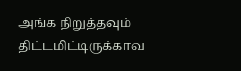அங்க நிறுத்தவும் திட்டமிட்டிருக்காவ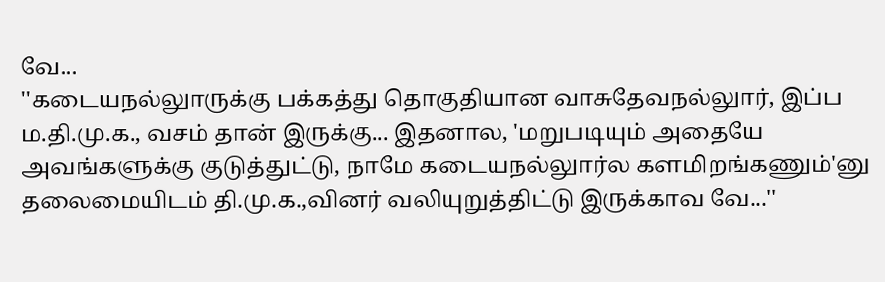வே...
''கடையநல்லுாருக்கு பக்கத்து தொகுதியான வாசுதேவநல்லுார், இப்ப ம.தி.மு.க., வசம் தான் இருக்கு... இதனால, 'மறுபடியும் அதையே அவங்களுக்கு குடுத்துட்டு, நாமே கடையநல்லுார்ல களமிறங்கணும்'னு தலைமையிடம் தி.மு.க.,வினர் வலியுறுத்திட்டு இருக்காவ வே...''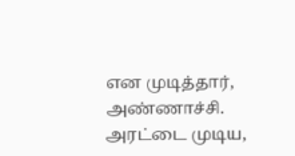என முடித்தார், அண்ணாச்சி.
அரட்டை முடிய,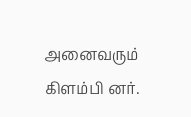அனைவரும் கிளம்பி னர்.